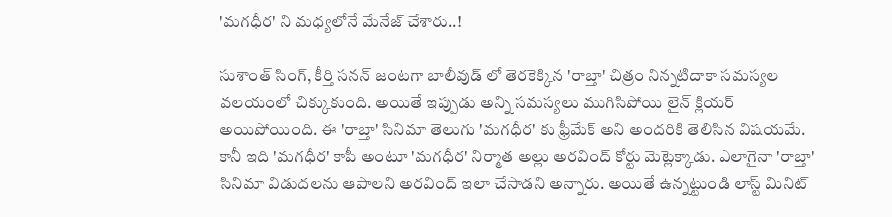'మగధీర' ని మధ్యలోనే మేనేజ్ చేశారు..!

సుశాంత్ సింగ్, కీర్తి సనన్ జంటగా బాలీవుడ్ లో తెరకెక్కిన 'రాబ్తా' చిత్రం నిన్నటిదాకా సమస్యల వలయంలో చిక్కుకుంది. అయితే ఇప్పుడు అన్ని సమస్యలు ముగిసిపోయి లైన్ క్లియర్ అయిపోయింది. ఈ 'రాబ్తా' సినిమా తెలుగు 'మగధీర' కు ఫ్రీమేక్ అని అందరికి తెలిసిన విషయమే. కానీ ఇది 'మగధీర' కాపీ అంటూ 'మగధీర' నిర్మాత అల్లు అరవింద్ కోర్టు మెట్లెక్కాడు. ఎలాగైనా 'రాబ్తా' సినిమా విడుదలను ఆపాలని అరవింద్ ఇలా చేసాడని అన్నారు. అయితే ఉన్నట్టుండి లాస్ట్ మినిట్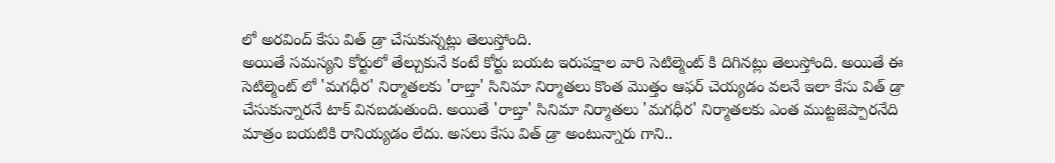లో అరవింద్ కేసు విత్ డ్రా చేసుకున్నట్లు తెలుస్తోంది.
అయితే సమస్యని కోర్టులో తేల్చుకునే కంటే కోర్టు బయట ఇరుపక్షాల వారి సెటిల్మెంట్ కి దిగినట్లు తెలుస్తోంది. అయితే ఈ సెటిల్మెంట్ లో 'మగధీర' నిర్మాతలకు 'రాబ్తా' సినిమా నిర్మాతలు కొంత మొత్తం ఆఫర్ చెయ్యడం వలనే ఇలా కేసు విత్ డ్రా చేసుకున్నారనే టాక్ వినబడుతుంది. అయితే 'రాబ్తా' సినిమా నిర్మాతలు 'మగధీర' నిర్మాతలకు ఎంత ముట్టజెప్పారనేది మాత్రం బయటికి రానియ్యడం లేదు. అసలు కేసు విత్ డ్రా అంటున్నారు గాని..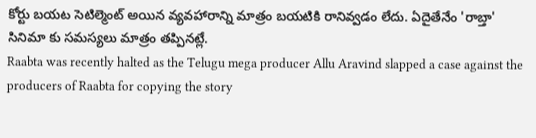కోర్టు బయట సెటిల్మెంట్ అయిన వ్యవహారాన్ని మాత్రం బయటికి రానివ్వడం లేదు. ఏదైతేనేం 'రాబ్తా' సినిమా కు సమస్యలు మాత్రం తప్పినట్లే.
Raabta was recently halted as the Telugu mega producer Allu Aravind slapped a case against the producers of Raabta for copying the story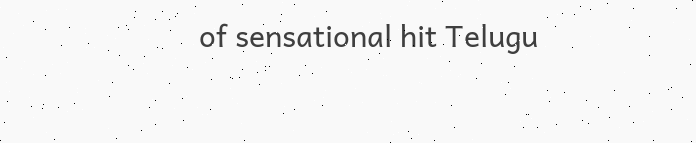of sensational hit Telugu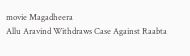movie Magadheera
Allu Aravind Withdraws Case Against Raabta